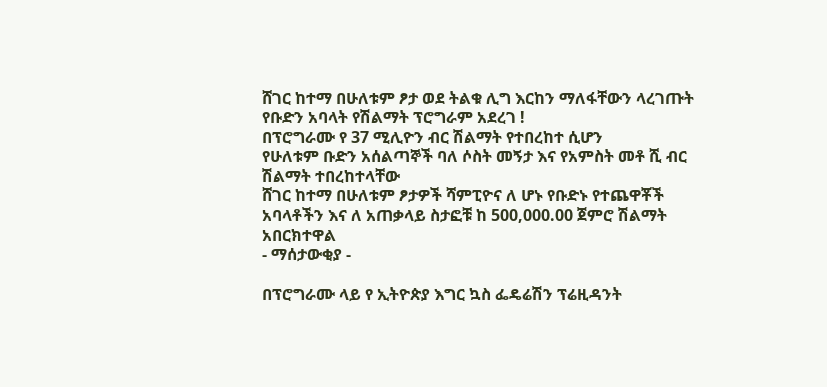ሸገር ከተማ በሁለቱም ፆታ ወደ ትልቁ ሊግ እርከን ማለፋቸውን ላረገጡት የቡድን አባላት የሽልማት ፕሮግራም አደረገ !
በፕሮግራሙ የ 37 ሚሊዮን ብር ሽልማት የተበረከተ ሲሆን
የሁለቱም ቡድን አሰልጣኞች ባለ ሶስት መኝታ እና የአምስት መቶ ሺ ብር ሽልማት ተበረከተላቸው
ሸገር ከተማ በሁለቱም ፆታዎች ሻምፒዮና ለ ሆኑ የቡድኑ የተጨዋቾች አባላቶችን እና ለ አጠቃላይ ስታፎቹ ከ 500,000.00 ጀምሮ ሽልማት አበርክተዋል
- ማሰታውቂያ -

በፕሮግራሙ ላይ የ ኢትዮጵያ እግር ኳስ ፌዴሬሽን ፕሬዚዳንት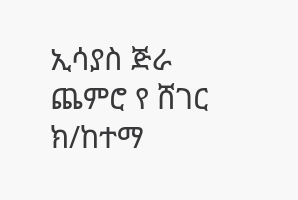ኢሳያስ ጅራ ጨምሮ የ ሸገር ክ/ከተማ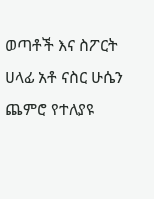ወጣቶች እና ስፖርት ሀላፊ አቶ ናስር ሁሴን ጨምሮ የተለያዩ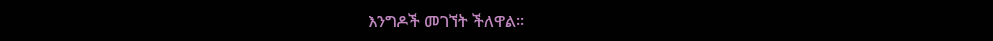እንግዶች መገኘት ችለዋል።